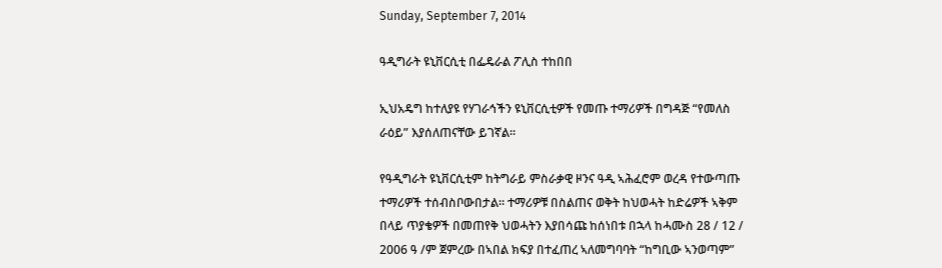Sunday, September 7, 2014

ዓዲግራት ዩኒቨርሲቲ በፌዴራል ፖሊስ ተከበበ

ኢህአዴግ ከተለያዩ የሃገራኅችን ዩኒቨርሲቲዎች የመጡ ተማሪዎች በግዳጅ “የመለስ ራዕይ” እያሰለጠናቸው ይገኛል።

የዓዲግራት ዩኒቨርሲቲም ከትግራይ ምስራቃዊ ዞንና ዓዲ ኣሕፈሮም ወረዳ የተውጣጡ ተማሪዎች ተሰብስቦውበታል። ተማሪዎቹ በስልጠና ወቅት ከህወሓት ከድሬዎች ኣቅም በላይ ጥያቄዎች በመጠየቅ ህወሓትን እያበሳጩ ከሰነበቱ በኋላ ከሓሙስ 28 / 12 / 2006 ዓ /ም ጀምረው በኣበል ክፍያ በተፈጠረ ኣለመግባባት “ከግቢው ኣንወጣም”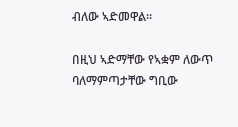ብለው ኣድመዋል።

በዚህ ኣድማቸው የኣቋም ለውጥ ባለማምጣታቸው ግቢው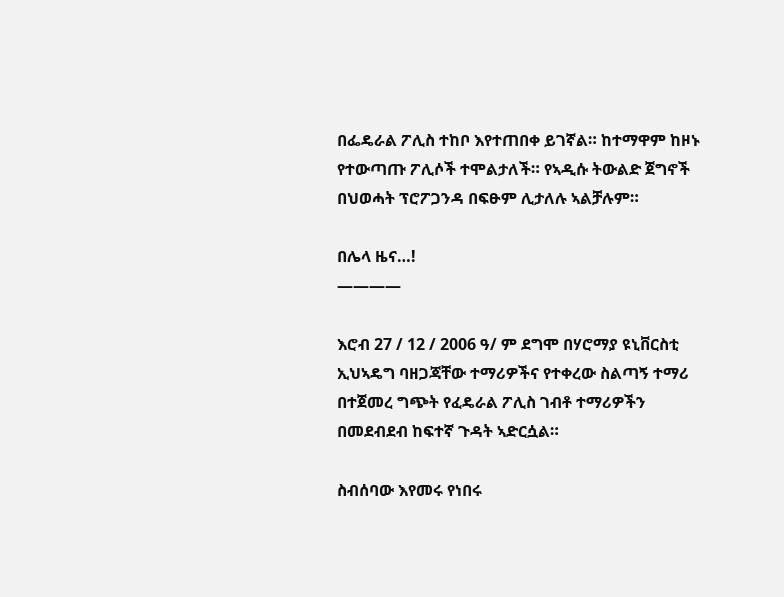በፌዴራል ፖሊስ ተከቦ እየተጠበቀ ይገኛል። ከተማዋም ከዞኑ የተውጣጡ ፖሊሶች ተሞልታለች። የኣዲሱ ትውልድ ጀግኖች በህወሓት ፕሮፖጋንዳ በፍፁም ሊታለሉ ኣልቻሉም።

በሌላ ዜና…!
————

እሮብ 27 / 12 / 2006 ዓ/ ም ደግሞ በሃሮማያ ዩኒቨርስቲ ኢህኣዴግ ባዘጋጃቸው ተማሪዎችና የተቀረው ስልጣኝ ተማሪ በተጀመረ ግጭት የፈዴራል ፖሊስ ገብቶ ተማሪዎችን በመደብደብ ከፍተኛ ጉዳት ኣድርሷል።

ስብሰባው እየመሩ የነበሩ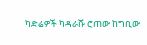ካድሬዎች ካዳራሹ ሮጠው ከግቢው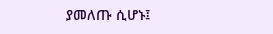ያመለጡ ሲሆኑ፤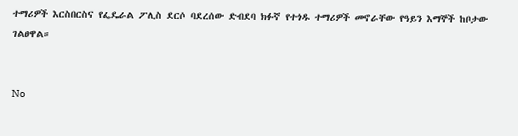ተማሪዎች እርስበርስና የፌዴራል ፖሊስ ደርሶ ባደረሰው ድብደባ ክፉኛ የተጎዱ ተማሪዎች መኖራቸው የዓይን እማኞች ከቦታው ገልፀዋል።


No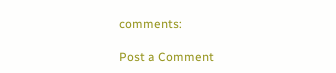comments:

Post a Comment